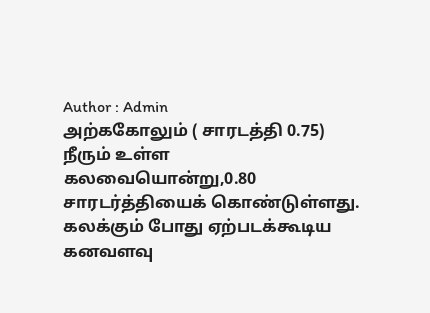Author : Admin
அற்ககோலும் ( சாரடத்தி 0.75) நீரும் உள்ள கலவையொன்று,0.80 சாரடர்த்தியைக் கொண்டுள்ளது. கலக்கும் போது ஏற்படக்கூடிய கனவளவு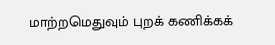மாற்றமெதுவும் புறக் கணிக்கக்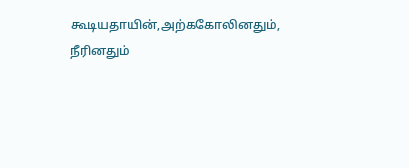கூடியதாயின்,அற்ககோலினதும், நீரினதும்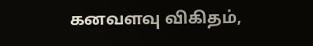கனவளவு விகிதம்,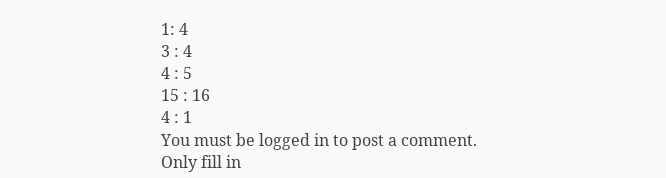1: 4
3 : 4
4 : 5
15 : 16
4 : 1
You must be logged in to post a comment.
Only fill in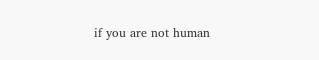if you are not human